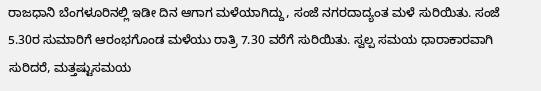ರಾಜಧಾನಿ ಬೆಂಗಳೂರಿನಲ್ಲಿ ಇಡೀ ದಿನ ಆಗಾಗ ಮಳೆಯಾಗಿದ್ದು, ಸಂಜೆ ನಗರದಾದ್ಯಂತ ಮಳೆ ಸುರಿಯಿತು. ಸಂಜೆ 5.30ರ ಸುಮಾರಿಗೆ ಆರಂಭಗೊಂಡ ಮಳೆಯು ರಾತ್ರಿ 7.30 ವರೆಗೆ ಸುರಿಯಿತು. ಸ್ವಲ್ಪ ಸಮಯ ಧಾರಾಕಾರವಾಗಿ ಸುರಿದರೆ, ಮತ್ತಷ್ಟುಸಮಯ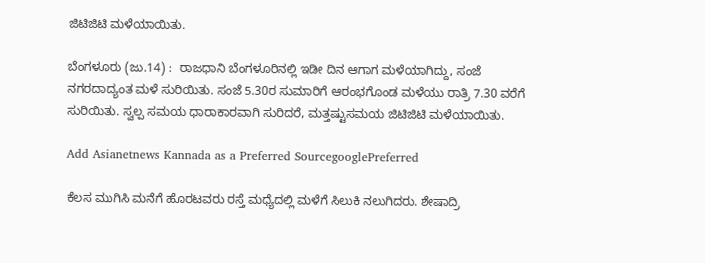ಜಿಟಿಜಿಟಿ ಮಳೆಯಾಯಿತು.

ಬೆಂಗಳೂರು (ಜು.14) :  ರಾಜಧಾನಿ ಬೆಂಗಳೂರಿನಲ್ಲಿ ಇಡೀ ದಿನ ಆಗಾಗ ಮಳೆಯಾಗಿದ್ದು, ಸಂಜೆ ನಗರದಾದ್ಯಂತ ಮಳೆ ಸುರಿಯಿತು. ಸಂಜೆ 5.30ರ ಸುಮಾರಿಗೆ ಆರಂಭಗೊಂಡ ಮಳೆಯು ರಾತ್ರಿ 7.30 ವರೆಗೆ ಸುರಿಯಿತು. ಸ್ವಲ್ಪ ಸಮಯ ಧಾರಾಕಾರವಾಗಿ ಸುರಿದರೆ, ಮತ್ತಷ್ಟುಸಮಯ ಜಿಟಿಜಿಟಿ ಮಳೆಯಾಯಿತು.

Add Asianetnews Kannada as a Preferred SourcegooglePreferred

ಕೆಲಸ ಮುಗಿಸಿ ಮನೆಗೆ ಹೊರಟವರು ರಸ್ತೆ ಮಧ್ಯೆದಲ್ಲಿ ಮಳೆಗೆ ಸಿಲುಕಿ ನಲುಗಿದರು. ಶೇಷಾದ್ರಿ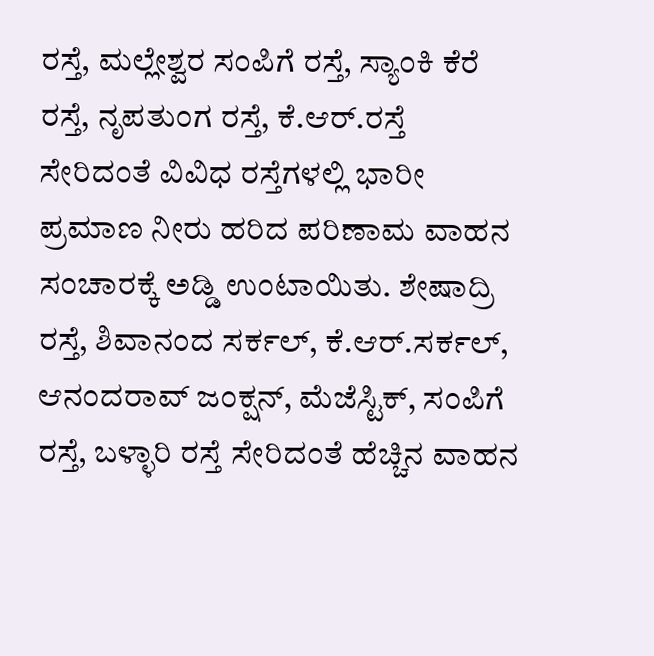ರಸ್ತೆ, ಮಲ್ಲೇಶ್ವರ ಸಂಪಿಗೆ ರಸ್ತೆ, ಸ್ಯಾಂಕಿ ಕೆರೆ ರಸ್ತೆ, ನೃಪತುಂಗ ರಸ್ತೆ, ಕೆ.ಆರ್‌.ರಸ್ತೆ ಸೇರಿದಂತೆ ವಿವಿಧ ರಸ್ತೆಗಳಲ್ಲಿ ಭಾರೀ ಪ್ರಮಾಣ ನೀರು ಹರಿದ ಪರಿಣಾಮ ವಾಹನ ಸಂಚಾರಕ್ಕೆ ಅಡ್ಡಿ ಉಂಟಾಯಿತು. ಶೇಷಾದ್ರಿ ರಸ್ತೆ, ಶಿವಾನಂದ ಸರ್ಕಲ್‌, ಕೆ.ಆರ್‌.ಸರ್ಕಲ್‌, ಆನಂದರಾವ್‌ ಜಂಕ್ಷನ್‌, ಮೆಜೆಸ್ಟಿಕ್‌, ಸಂಪಿಗೆ ರಸ್ತೆ, ಬಳ್ಳಾರಿ ರಸ್ತೆ ಸೇರಿದಂತೆ ಹೆಚ್ಚಿನ ವಾಹನ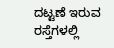ದಟ್ಟಣೆ ಇರುವ ರಸ್ತೆಗಳಲ್ಲಿ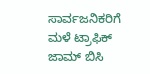ಸಾರ್ವಜನಿಕರಿಗೆ ಮಳೆ ಟ್ರಾಫಿಕ್‌ ಜಾಮ್‌ ಬಿಸಿ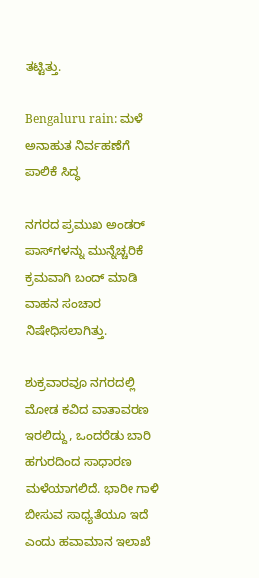ತಟ್ಟಿತ್ತು.

Bengaluru rain: ಮಳೆ ಅನಾಹುತ ನಿರ್ವಹಣೆಗೆ ಪಾಲಿಕೆ ಸಿದ್ಧ

ನಗರದ ಪ್ರಮುಖ ಅಂಡರ್‌ ಪಾಸ್‌ಗಳನ್ನು ಮುನ್ನೆಚ್ಚರಿಕೆ ಕ್ರಮವಾಗಿ ಬಂದ್‌ ಮಾಡಿ ವಾಹನ ಸಂಚಾರ ನಿಷೇಧಿಸಲಾಗಿತ್ತು.

ಶುಕ್ರವಾರವೂ ನಗರದಲ್ಲಿ ಮೋಡ ಕವಿದ ವಾತಾವರಣ ಇರಲಿದ್ದು, ಒಂದರೆಡು ಬಾರಿ ಹಗುರದಿಂದ ಸಾಧಾರಣ ಮಳೆಯಾಗಲಿದೆ. ಭಾರೀ ಗಾಳಿ ಬೀಸುವ ಸಾಧ್ಯತೆಯೂ ಇದೆ ಎಂದು ಹವಾಮಾನ ಇಲಾಖೆ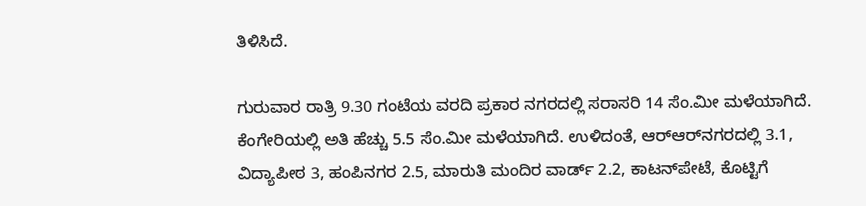ತಿಳಿಸಿದೆ.

ಗುರುವಾರ ರಾತ್ರಿ 9.30 ಗಂಟೆಯ ವರದಿ ಪ್ರಕಾರ ನಗರದಲ್ಲಿ ಸರಾಸರಿ 14 ಸೆಂ.ಮೀ ಮಳೆಯಾಗಿದೆ. ಕೆಂಗೇರಿಯಲ್ಲಿ ಅತಿ ಹೆಚ್ಚು 5.5 ಸೆಂ.ಮೀ ಮಳೆಯಾಗಿದೆ. ಉಳಿದಂತೆ, ಆರ್‌ಆರ್‌ನಗರದಲ್ಲಿ 3.1, ವಿದ್ಯಾಪೀಠ 3, ಹಂಪಿನಗರ 2.5, ಮಾರುತಿ ಮಂದಿರ ವಾರ್ಡ್‌ 2.2, ಕಾಟನ್‌ಪೇಟೆ, ಕೊಟ್ಟಿಗೆ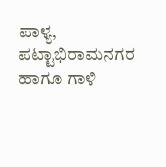ಪಾಳ್ಯ, ಪಟ್ಟಾಭಿರಾಮನಗರ ಹಾಗೂ ಗಾಳಿ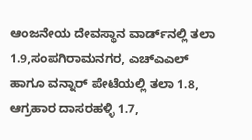ಆಂಜನೇಯ ದೇವಸ್ಥಾನ ವಾರ್ಡ್‌ನಲ್ಲಿ ತಲಾ 1.9,ಸಂಪಗಿರಾಮನಗರ, ಎಚ್‌ಎಎಲ್‌ ಹಾಗೂ ವನ್ನಾರ್‌ ಪೇಟೆಯಲ್ಲಿ ತಲಾ 1.8, ಆಗ್ರಹಾರ ದಾಸರಹಳ್ಳಿ 1.7,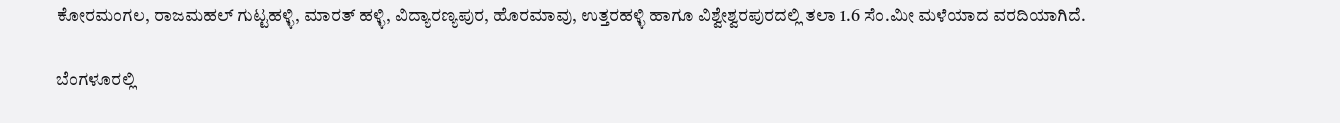ಕೋರಮಂಗಲ, ರಾಜಮಹಲ್‌ ಗುಟ್ಟಹಳ್ಳಿ, ಮಾರತ್‌ ಹಳ್ಳಿ, ವಿದ್ಯಾರಣ್ಯಪುರ, ಹೊರಮಾವು, ಉತ್ತರಹಳ್ಳಿ ಹಾಗೂ ವಿಶ್ವೇಶ್ವರಪುರದಲ್ಲಿ ತಲಾ 1.6 ಸೆಂ.ಮೀ ಮಳೆಯಾದ ವರದಿಯಾಗಿದೆ.

ಬೆಂಗಳೂರಲ್ಲಿ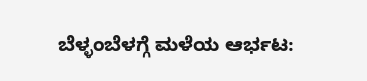ಬೆಳ್ಳಂಬೆಳಗ್ಗೆ ಮಳೆಯ ಆರ್ಭಟ: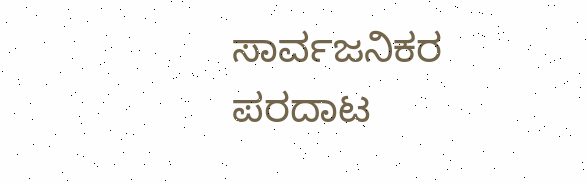ಸಾರ್ವಜನಿಕರ ಪರದಾಟ